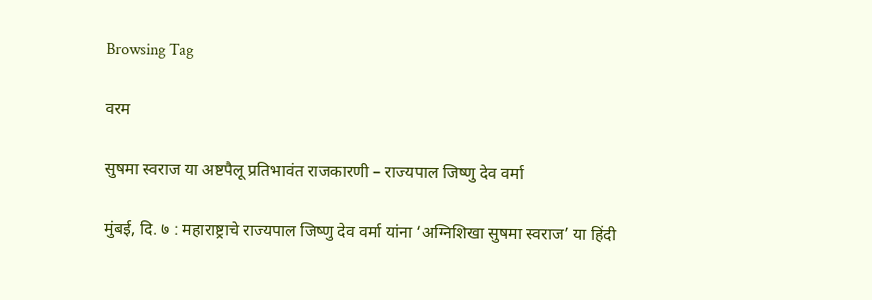Browsing Tag

वरम

सुषमा स्वराज या अष्टपैलू प्रतिभावंत राजकारणी – राज्यपाल जिष्णु देव वर्मा

मुंबई, दि. ७ : महाराष्ट्राचे राज्यपाल जिष्णु देव वर्मा यांना ‘अग्निशिखा सुषमा स्वराज’ या हिंदी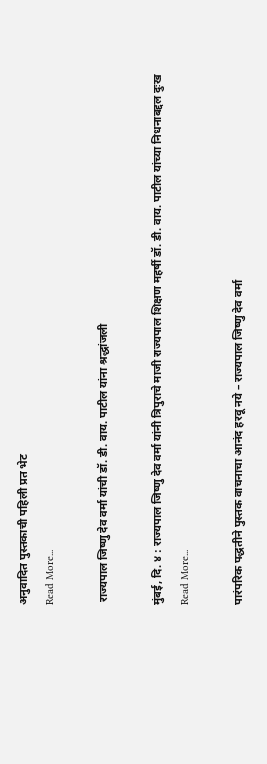अनुवादित पुस्तकाची पहिली प्रत भेट
Read More...

 राज्यपाल जिष्णु देव वर्मा यांची डॉ. डी. वाय. पाटील यांना श्रद्धांजली

मुंबई, दि. ४ : राज्यपाल जिष्णु देव वर्मा यांनी त्रिपुराचे माजी राज्यपाल शिक्षण महर्षी डॉ. डी. वाय. पाटील यांच्या निधनाबद्दल दुःख
Read More...

पारंपरिक पद्धतीने पुस्तक वाचनाचा आनंद हरवू नये – राज्यपाल जिष्णु देव वर्मा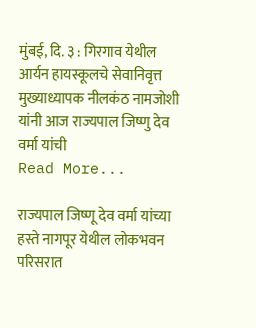मुंबई, दि. ३ : गिरगाव येथील आर्यन हायस्कूलचे सेवानिवृत्त मुख्याध्यापक नीलकंठ नामजोशी यांनी आज राज्यपाल जिष्णु देव वर्मा यांची
Read More...

राज्यपाल जिष्णू देव वर्मा यांच्या हस्ते नागपूर येथील लोकभवन परिसरात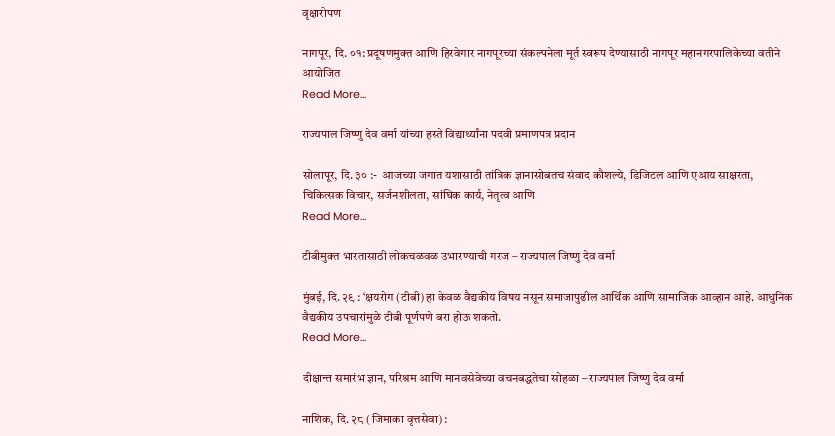वृक्षारोपण

नागपूर, दि. ०१: प्रदूषणमुक्त आणि हिरवेगार नागपूरच्या संकल्पनेला मूर्त स्वरूप देण्यासाठी नागपूर महानगरपालिकेच्या वतीने आयोजित
Read More...

राज्यपाल जिष्णु देव वर्मा यांच्या हस्ते विद्यार्थ्यांना पदवी प्रमाणपत्र प्रदान

सोलापूर, दि. ३० :-  आजच्या जगात यशासाठी तांत्रिक ज्ञानासोबतच संवाद कौशल्ये, डिजिटल आणि एआय साक्षरता, चिकित्सक विचार, सर्जनशीलता, सांघिक कार्य, नेतृत्व आणि
Read More...

टीबीमुक्त भारतासाठी लोकचळवळ उभारण्याची गरज – राज्यपाल जिष्णु देव वर्मा

मुंबई, दि. २९ : ‘क्षयरोग (टीबी) हा केवळ वैद्यकीय विषय नसून समाजापुढील आर्थिक आणि सामाजिक आव्हान आहे. आधुनिक वैद्यकीय उपचारांमुळे टीबी पूर्णपणे बरा होऊ शकतो.
Read More...

दीक्षान्त समारंभ ज्ञान, परिश्रम आणि मानवसेवेच्या वचनबद्धतेचा सोहळा – राज्यपाल जिष्णु देव वर्मा

नाशिक, दि. २८ (जिमाका वृत्तसेवा) :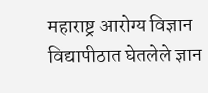महाराष्ट्र आरोग्य विज्ञान विद्यापीठात घेतलेले ज्ञान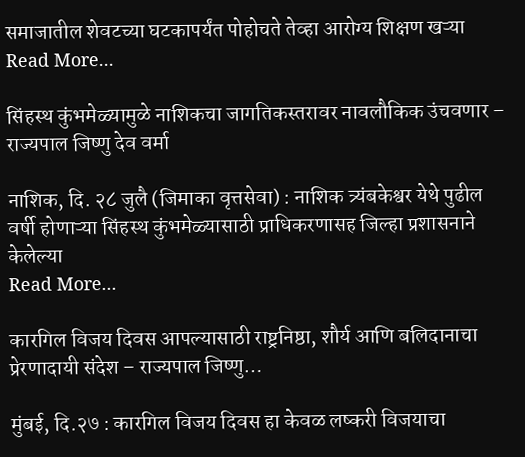समाजातील शेवटच्या घटकापर्यंत पोहोचते तेव्हा आरोग्य शिक्षण खऱ्या
Read More...

सिंहस्थ कुंभमेळ्यामुळे नाशिकचा जागतिकस्तरावर नावलौकिक उंचवणार – राज्यपाल जिष्णु देव वर्मा

नाशिक, दि. २८ जुलै (जिमाका वृत्तसेवा) : नाशिक त्र्यंबकेश्वर येथे पुढील वर्षी होणाऱ्या सिंहस्थ कुंभमेळ्यासाठी प्राधिकरणासह जिल्हा प्रशासनाने केलेल्या
Read More...

कारगिल विजय दिवस आपल्यासाठी राष्ट्रनिष्ठा, शौर्य आणि बलिदानाचा प्रेरणादायी संदेश – राज्यपाल जिष्णु…

मुंबई, दि.२७ : कारगिल विजय दिवस हा केवळ लष्करी विजयाचा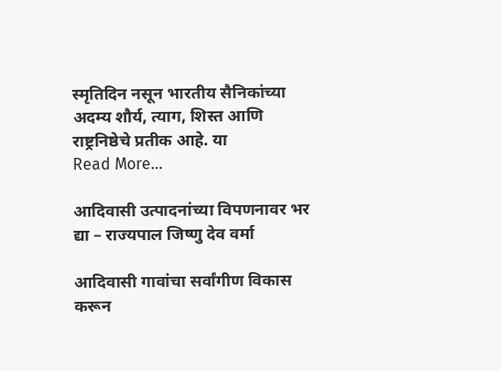स्मृतिदिन नसून भारतीय सैनिकांच्या अदम्य शौर्य, त्याग, शिस्त आणि राष्ट्रनिष्ठेचे प्रतीक आहे. या
Read More...

आदिवासी उत्पादनांच्या विपणनावर भर द्या – राज्यपाल जिष्णु देव वर्मा

आदिवासी गावांचा सर्वांगीण विकास करून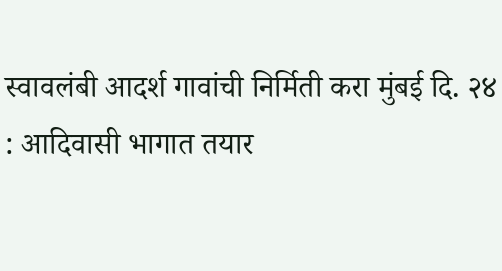स्वावलंबी आदर्श गावांची निर्मिती करा मुंबई दि. २४ : आदिवासी भागात तयार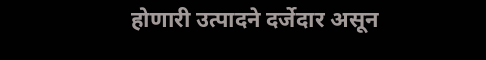होणारी उत्पादने दर्जेदार असून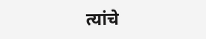त्यांचे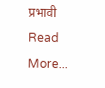प्रभावी
Read More...